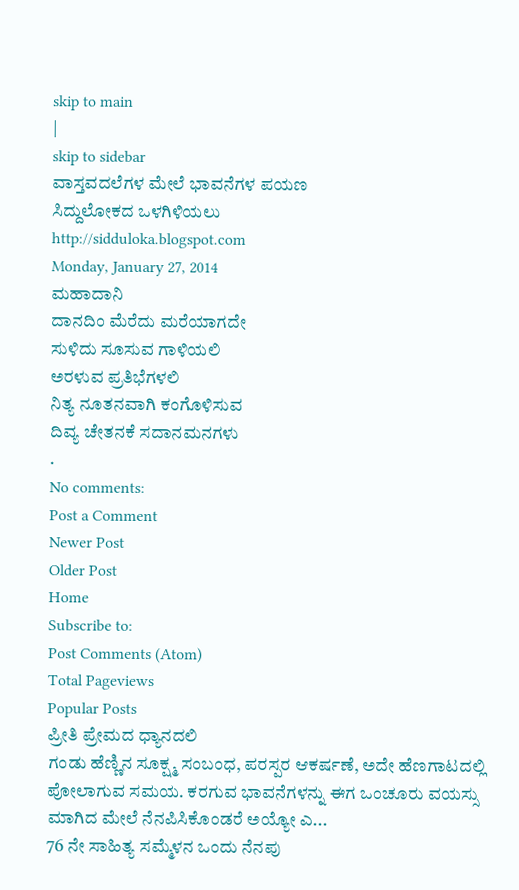skip to main
|
skip to sidebar
ವಾಸ್ತವದಲೆಗಳ ಮೇಲೆ ಭಾವನೆಗಳ ಪಯಣ
ಸಿದ್ದುಲೋಕದ ಒಳಗಿಳಿಯಲು
http://sidduloka.blogspot.com
Monday, January 27, 2014
ಮಹಾದಾನಿ
ದಾನದಿಂ ಮೆರೆದು ಮರೆಯಾಗದೇ
ಸುಳಿದು ಸೂಸುವ ಗಾಳಿಯಲಿ
ಅರಳುವ ಪ್ರತಿಭೆಗಳಲಿ
ನಿತ್ಯ ನೂತನವಾಗಿ ಕಂಗೊಳಿಸುವ
ದಿವ್ಯ ಚೇತನಕೆ ಸದಾನಮನಗಳು
.
No comments:
Post a Comment
Newer Post
Older Post
Home
Subscribe to:
Post Comments (Atom)
Total Pageviews
Popular Posts
ಪ್ರೀತಿ ಪ್ರೇಮದ ಧ್ಯಾನದಲಿ
ಗಂಡು ಹೆಣ್ಣಿನ ಸೂಕ್ಷ್ಮ ಸಂಬಂಧ, ಪರಸ್ಪರ ಆಕರ್ಷಣೆ, ಅದೇ ಹೆಣಗಾಟದಲ್ಲಿ ಪೋಲಾಗುವ ಸಮಯ. ಕರಗುವ ಭಾವನೆಗಳನ್ನು ಈಗ ಒಂಚೂರು ವಯಸ್ಸು ಮಾಗಿದ ಮೇಲೆ ನೆನಪಿಸಿಕೊಂಡರೆ ಅಯ್ಯೋ ಎ...
76 ನೇ ಸಾಹಿತ್ಯ ಸಮ್ಮೆಳನ ಒಂದು ನೆನಪು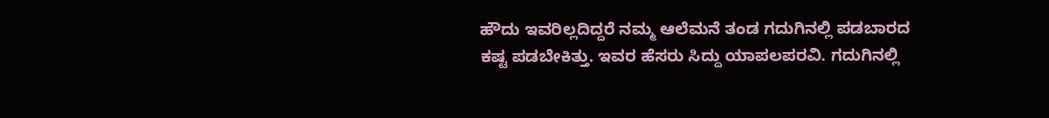ಹೌದು ಇವರಿಲ್ಲದಿದ್ದರೆ ನಮ್ಮ ಆಲೆಮನೆ ತಂಡ ಗದುಗಿನಲ್ಲಿ ಪಡಬಾರದ ಕಷ್ಟ ಪಡಬೇಕಿತ್ತು. ಇವರ ಹೆಸರು ಸಿದ್ದು ಯಾಪಲಪರವಿ. ಗದುಗಿನಲ್ಲಿ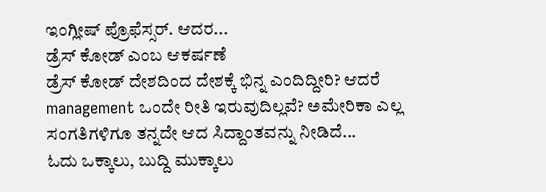ಇಂಗ್ಲೀಷ್ ಪ್ರೊಫೆಸ್ಸರ್. ಆದರ...
ಡ್ರೆಸ್ ಕೋಡ್ ಎಂಬ ಆಕರ್ಷಣೆ
ಡ್ರೆಸ್ ಕೋಡ್ ದೇಶದಿಂದ ದೇಶಕ್ಕೆ ಭಿನ್ನ ಎಂದಿದ್ದೀರಿ? ಆದರೆ management ಒಂದೇ ರೀತಿ ಇರುವುದಿಲ್ಲವೆ? ಅಮೇರಿಕಾ ಎಲ್ಲ ಸಂಗತಿಗಳಿಗೂ ತನ್ನದೇ ಆದ ಸಿದ್ದಾಂತವನ್ನು ನೀಡಿದೆ...
ಓದು ಒಕ್ಕಾಲು, ಬುದ್ದಿ ಮುಕ್ಕಾಲು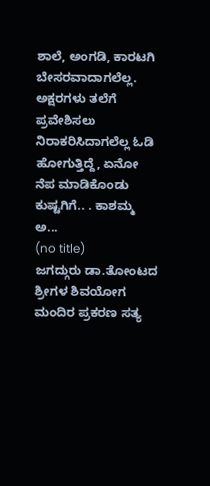ಶಾಲೆ, ಅಂಗಡಿ, ಕಾರಟಗಿ ಬೇಸರವಾದಾಗಲೆಲ್ಲ. ಅಕ್ಷರಗಳು ತಲೆಗೆ ಪ್ರವೇಶಿಸಲು ನಿರಾಕರಿಸಿದಾಗಲೆಲ್ಲ ಓಡಿ ಹೋಗುತ್ತಿದ್ದೆ, ಏನೋ ನೆಪ ಮಾಡಿಕೊಂಡು ಕುಷ್ಟಗಿಗೆ.. . ಕಾಶಮ್ಮ ಅ...
(no title)
ಜಗದ್ಗುರು ಡಾ.ತೋಂಟದ ಶ್ರೀಗಳ ಶಿವಯೋಗ ಮಂದಿರ ಪ್ರಕರಣ ಸತ್ಯ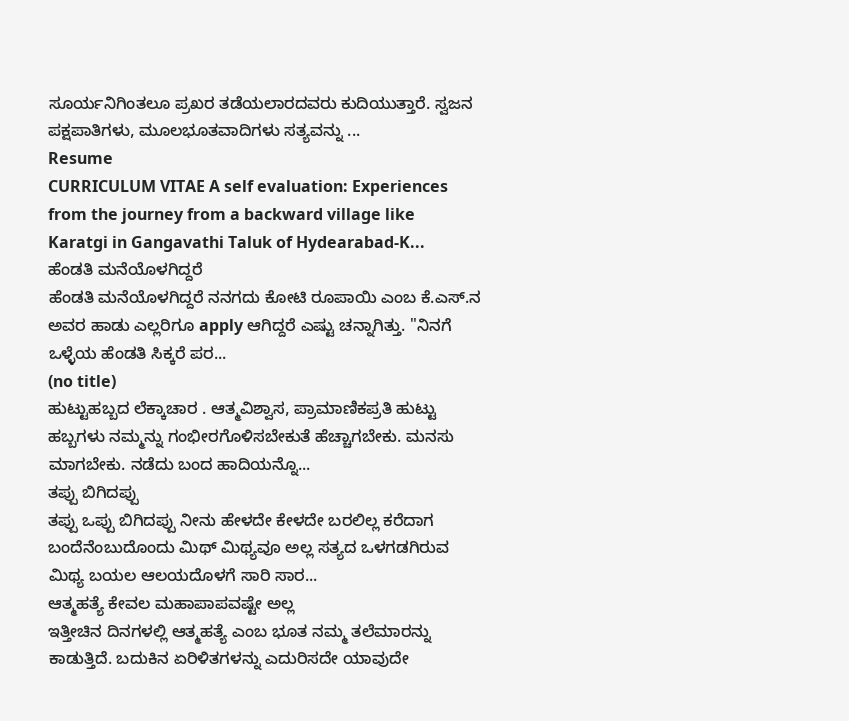ಸೂರ್ಯನಿಗಿಂತಲೂ ಪ್ರಖರ ತಡೆಯಲಾರದವರು ಕುದಿಯುತ್ತಾರೆ. ಸ್ವಜನ ಪಕ್ಷಪಾತಿಗಳು, ಮೂಲಭೂತವಾದಿಗಳು ಸತ್ಯವನ್ನು ...
Resume
CURRICULUM VITAE A self evaluation: Experiences from the journey from a backward village like Karatgi in Gangavathi Taluk of Hydearabad-K...
ಹೆಂಡತಿ ಮನೆಯೊಳಗಿದ್ದರೆ
ಹೆಂಡತಿ ಮನೆಯೊಳಗಿದ್ದರೆ ನನಗದು ಕೋಟಿ ರೂಪಾಯಿ ಎಂಬ ಕೆ.ಎಸ್.ನ ಅವರ ಹಾಡು ಎಲ್ಲರಿಗೂ apply ಆಗಿದ್ದರೆ ಎಷ್ಟು ಚನ್ನಾಗಿತ್ತು. "ನಿನಗೆ ಒಳ್ಳೆಯ ಹೆಂಡತಿ ಸಿಕ್ಕರೆ ಪರ...
(no title)
ಹುಟ್ಟುಹಬ್ಬದ ಲೆಕ್ಕಾಚಾರ . ಆತ್ಮವಿಶ್ವಾಸ, ಪ್ರಾಮಾಣಿಕಪ್ರತಿ ಹುಟ್ಟು ಹಬ್ಬಗಳು ನಮ್ಮನ್ನು ಗಂಭೀರಗೊಳಿಸಬೇಕುತೆ ಹೆಚ್ಚಾಗಬೇಕು. ಮನಸು ಮಾಗಬೇಕು. ನಡೆದು ಬಂದ ಹಾದಿಯನ್ನೊ...
ತಪ್ಪು ಬಿಗಿದಪ್ಪು
ತಪ್ಪು ಒಪ್ಪು ಬಿಗಿದಪ್ಪು ನೀನು ಹೇಳದೇ ಕೇಳದೇ ಬರಲಿಲ್ಲ ಕರೆದಾಗ ಬಂದೆನೆಂಬುದೊಂದು ಮಿಥ್ ಮಿಥ್ಯವೂ ಅಲ್ಲ ಸತ್ಯದ ಒಳಗಡಗಿರುವ ಮಿಥ್ಯ ಬಯಲ ಆಲಯದೊಳಗೆ ಸಾರಿ ಸಾರ...
ಆತ್ಮಹತ್ಯೆ ಕೇವಲ ಮಹಾಪಾಪವಷ್ಟೇ ಅಲ್ಲ
ಇತ್ತೀಚಿನ ದಿನಗಳಲ್ಲಿ ಆತ್ಮಹತ್ಯೆ ಎಂಬ ಭೂತ ನಮ್ಮ ತಲೆಮಾರನ್ನು ಕಾಡುತ್ತಿದೆ. ಬದುಕಿನ ಏರಿಳಿತಗಳನ್ನು ಎದುರಿಸದೇ ಯಾವುದೇ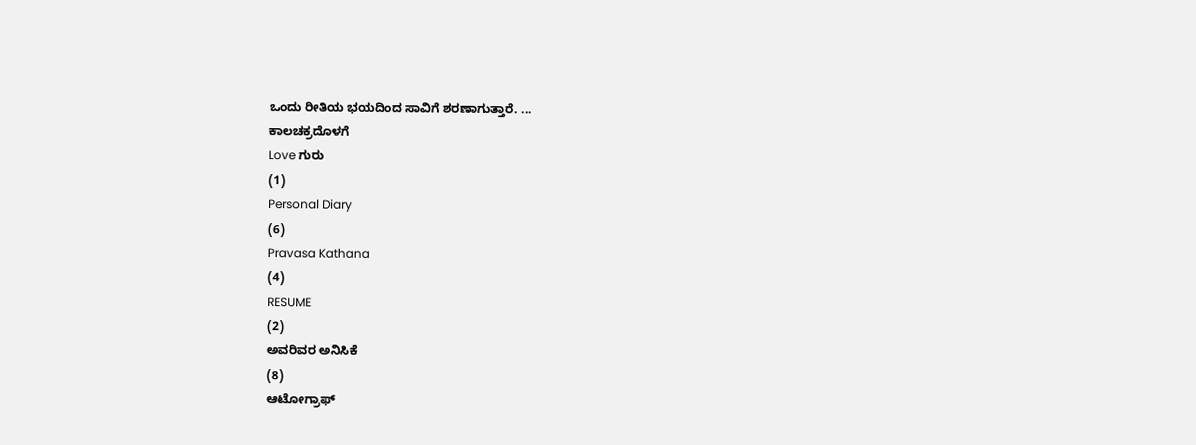ಒಂದು ರೀತಿಯ ಭಯದಿಂದ ಸಾವಿಗೆ ಶರಣಾಗುತ್ತಾರೆ. ...
ಕಾಲಚಕ್ರದೊಳಗೆ
Love ಗುರು
(1)
Personal Diary
(6)
Pravasa Kathana
(4)
RESUME
(2)
ಅವರಿವರ ಅನಿಸಿಕೆ
(8)
ಆಟೋಗ್ರಾಫ್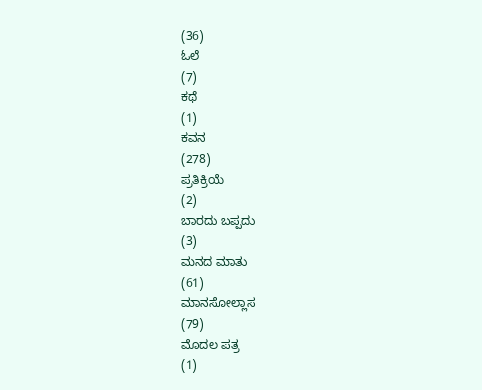(36)
ಓಲೆ
(7)
ಕಥೆ
(1)
ಕವನ
(278)
ಪ್ರತಿಕ್ರಿಯೆ
(2)
ಬಾರದು ಬಪ್ಪದು
(3)
ಮನದ ಮಾತು
(61)
ಮಾನಸೋಲ್ಲಾಸ
(79)
ಮೊದಲ ಪತ್ರ
(1)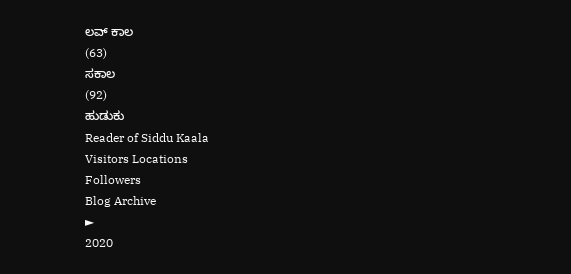ಲವ್ ಕಾಲ
(63)
ಸಕಾಲ
(92)
ಹುಡುಕು
Reader of Siddu Kaala
Visitors Locations
Followers
Blog Archive
►
2020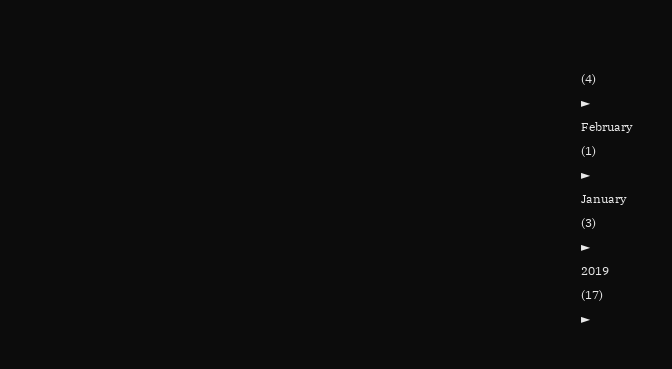(4)
►
February
(1)
►
January
(3)
►
2019
(17)
►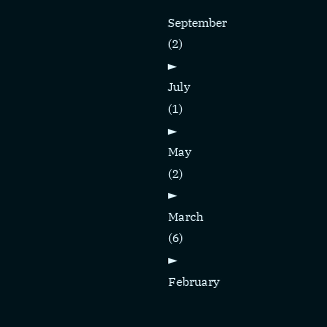September
(2)
►
July
(1)
►
May
(2)
►
March
(6)
►
February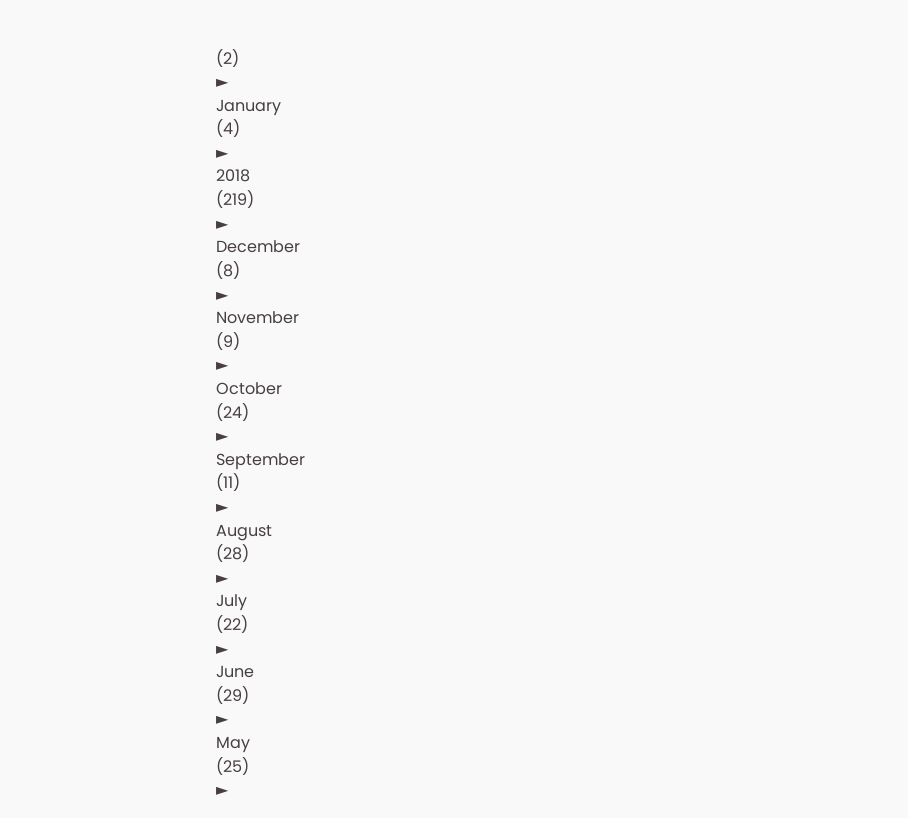(2)
►
January
(4)
►
2018
(219)
►
December
(8)
►
November
(9)
►
October
(24)
►
September
(11)
►
August
(28)
►
July
(22)
►
June
(29)
►
May
(25)
►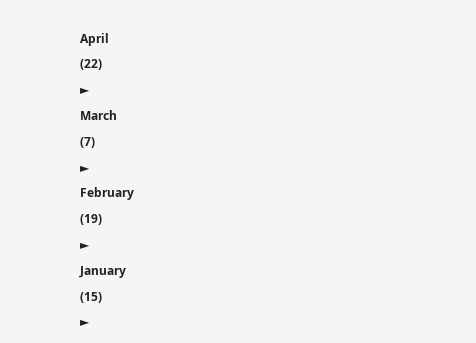April
(22)
►
March
(7)
►
February
(19)
►
January
(15)
►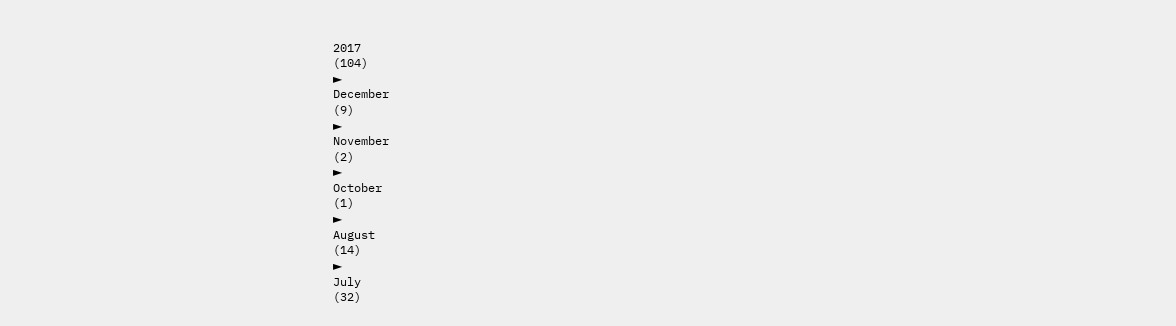2017
(104)
►
December
(9)
►
November
(2)
►
October
(1)
►
August
(14)
►
July
(32)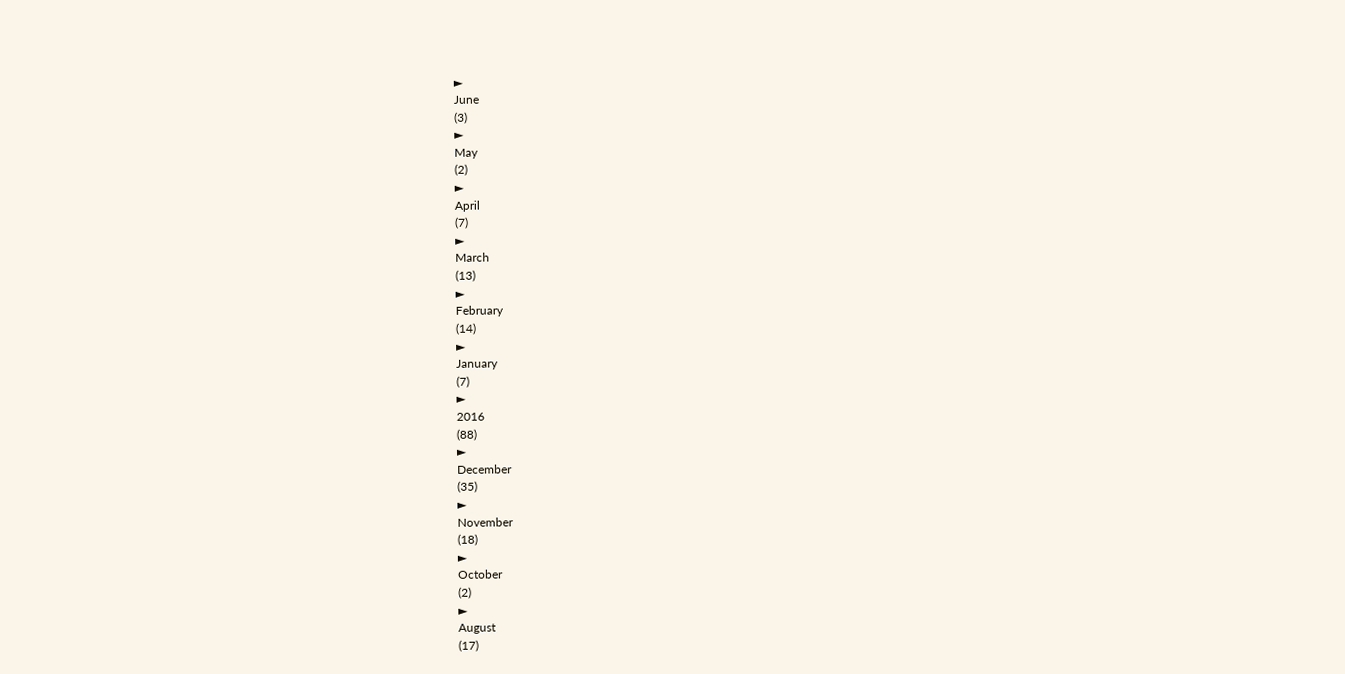►
June
(3)
►
May
(2)
►
April
(7)
►
March
(13)
►
February
(14)
►
January
(7)
►
2016
(88)
►
December
(35)
►
November
(18)
►
October
(2)
►
August
(17)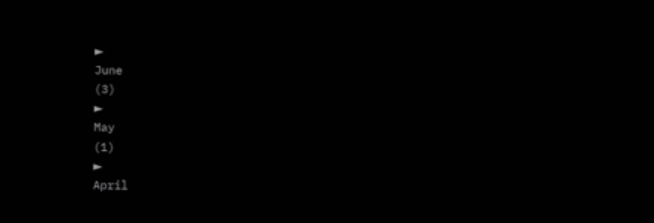►
June
(3)
►
May
(1)
►
April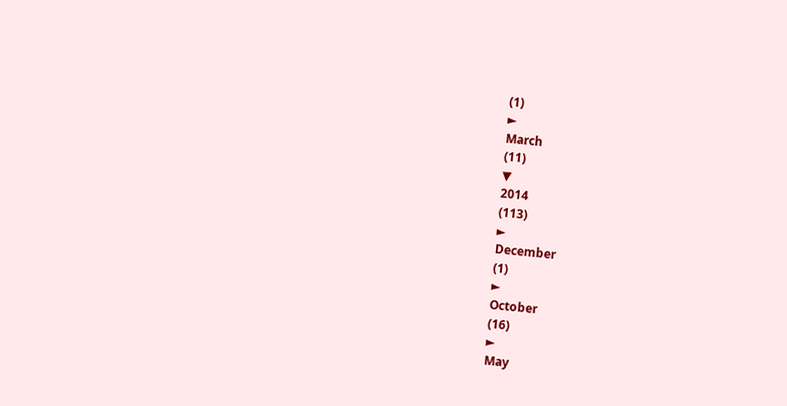(1)
►
March
(11)
▼
2014
(113)
►
December
(1)
►
October
(16)
►
May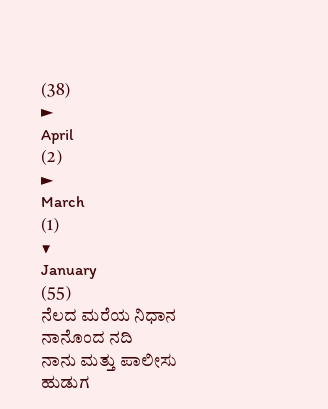(38)
►
April
(2)
►
March
(1)
▼
January
(55)
ನೆಲದ ಮರೆಯ ನಿಧಾನ
ನಾನೊಂದ ನದಿ
ನಾನು ಮತ್ತು ಪಾಲೀಸು ಹುಡುಗ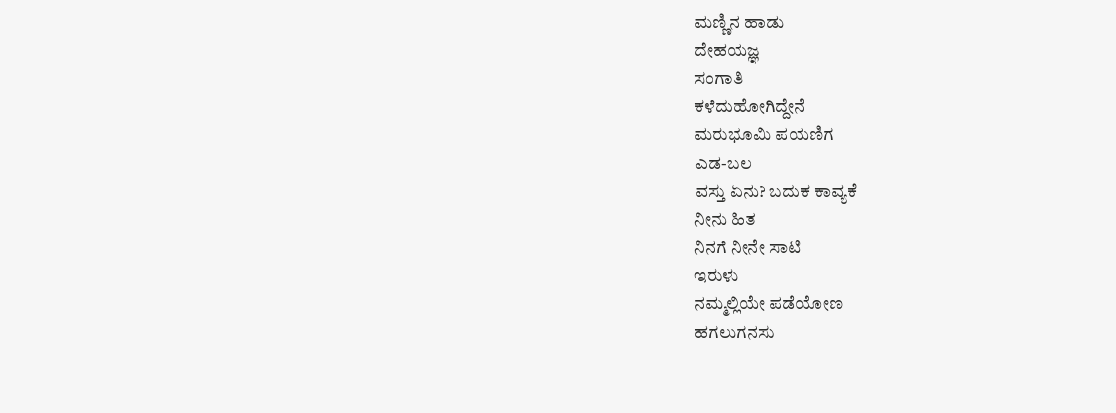ಮಣ್ಣಿನ ಹಾಡು
ದೇಹಯಜ್ಞ
ಸಂಗಾತಿ
ಕಳೆದುಹೋಗಿದ್ದೇನೆ
ಮರುಭೂಮಿ ಪಯಣಿಗ
ಎಡ-ಬಲ
ವಸ್ತು ಏನು? ಬದುಕ ಕಾವ್ಯಕೆ
ನೀನು ಹಿತ
ನಿನಗೆ ನೀನೇ ಸಾಟಿ
ಇರುಳು
ನಮ್ಮಲ್ಲಿಯೇ ಪಡೆಯೋಣ
ಹಗಲುಗನಸು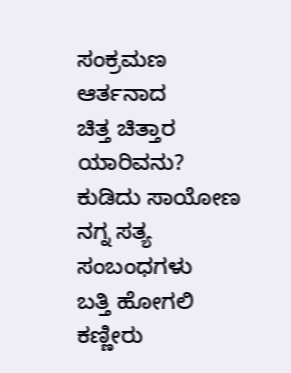ಸಂಕ್ರಮಣ
ಆರ್ತನಾದ
ಚಿತ್ತ ಚಿತ್ತಾರ
ಯಾರಿವನು?
ಕುಡಿದು ಸಾಯೋಣ
ನಗ್ನ ಸತ್ಯ
ಸಂಬಂಧಗಳು
ಬತ್ತಿ ಹೋಗಲಿ ಕಣ್ಣೀರು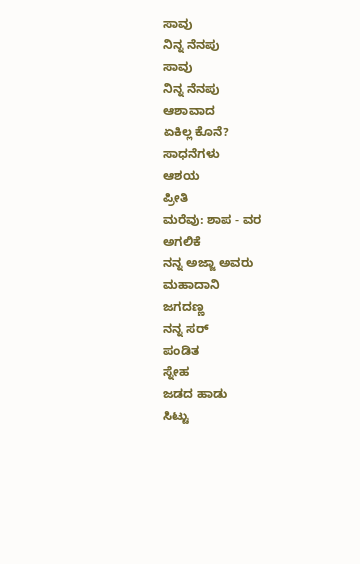ಸಾವು
ನಿನ್ನ ನೆನಪು
ಸಾವು
ನಿನ್ನ ನೆನಪು
ಆಶಾವಾದ
ಏಕಿಲ್ಲ ಕೊನೆ?
ಸಾಧನೆಗಳು
ಆಶಯ
ಪ್ರೀತಿ
ಮರೆವು: ಶಾಪ - ವರ
ಅಗಲಿಕೆ
ನನ್ನ ಅಜ್ಜಾ ಅವರು
ಮಹಾದಾನಿ
ಜಗದಣ್ಣ
ನನ್ನ ಸರ್
ಪಂಡಿತ
ಸ್ನೇಹ
ಜಡದ ಹಾಡು
ಸಿಟ್ಟು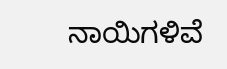ನಾಯಿಗಳಿವೆ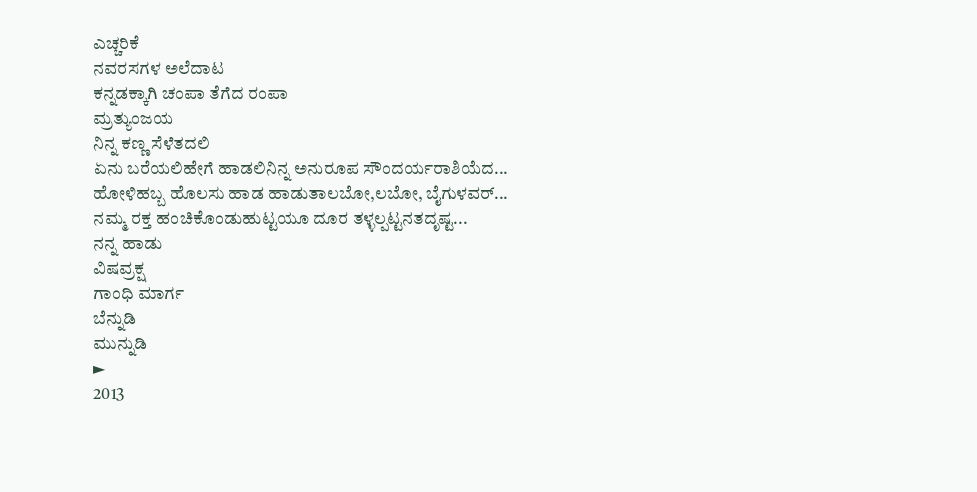ಎಚ್ಚರಿಕೆ
ನವರಸಗಳ ಅಲೆದಾಟ
ಕನ್ನಡಕ್ಕಾಗಿ ಚಂಪಾ ತೆಗೆದ ರಂಪಾ
ಮ್ರತ್ಯುಂಜಯ
ನಿನ್ನ ಕಣ್ಣ ಸೆಳೆತದಲಿ
ಏನು ಬರೆಯಲಿಹೇಗೆ ಹಾಡಲಿನಿನ್ನ ಅನುರೂಪ ಸೌಂದರ್ಯರಾಶಿಯೆದ...
ಹೋಳಿಹಬ್ಬ ಹೊಲಸು ಹಾಡ ಹಾಡುತಾಲಬೋ,ಲಬೋ, ಬೈಗುಳವರ್...
ನಮ್ಮ ರಕ್ತ ಹಂಚಿಕೊಂಡುಹುಟ್ಟಯೂ ದೂರ ತಳ್ಳಲ್ಪಟ್ಟನತದೃಷ್ಟ...
ನನ್ನ ಹಾಡು
ವಿಷವ್ರಕ್ಷ
ಗಾಂಧಿ ಮಾರ್ಗ
ಬೆನ್ನುಡಿ
ಮುನ್ನುಡಿ
►
2013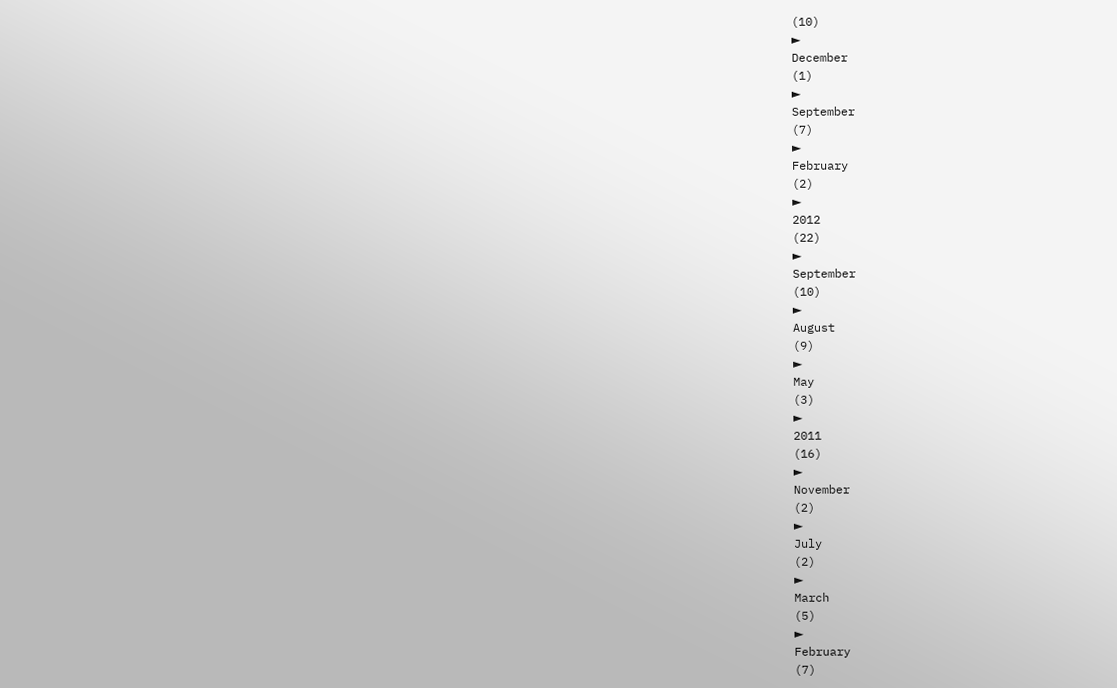(10)
►
December
(1)
►
September
(7)
►
February
(2)
►
2012
(22)
►
September
(10)
►
August
(9)
►
May
(3)
►
2011
(16)
►
November
(2)
►
July
(2)
►
March
(5)
►
February
(7)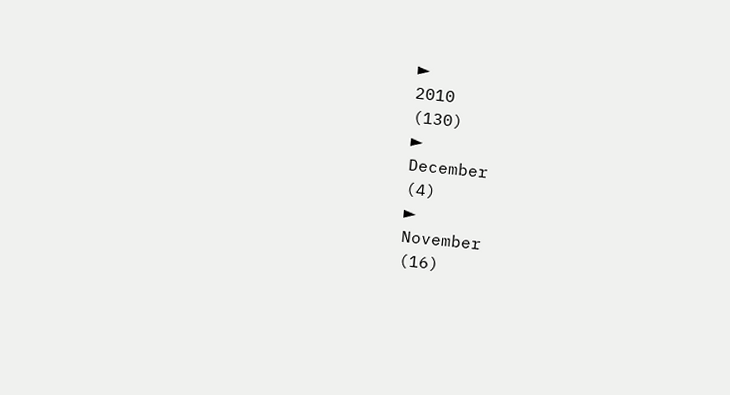►
2010
(130)
►
December
(4)
►
November
(16)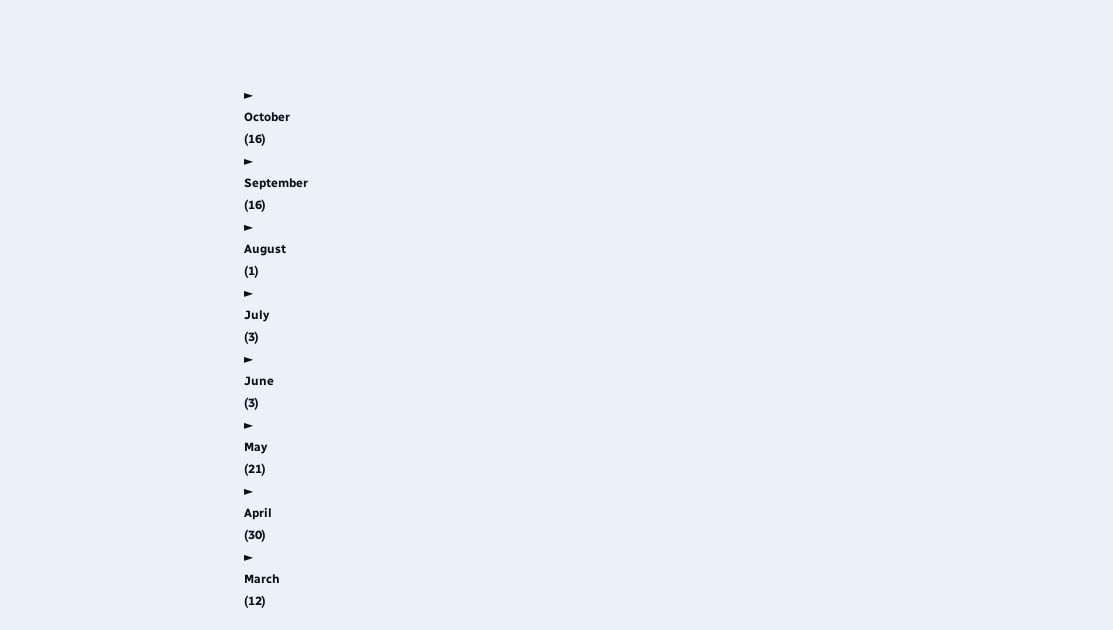►
October
(16)
►
September
(16)
►
August
(1)
►
July
(3)
►
June
(3)
►
May
(21)
►
April
(30)
►
March
(12)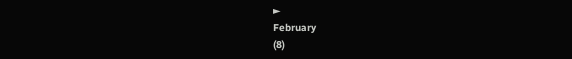►
February
(8)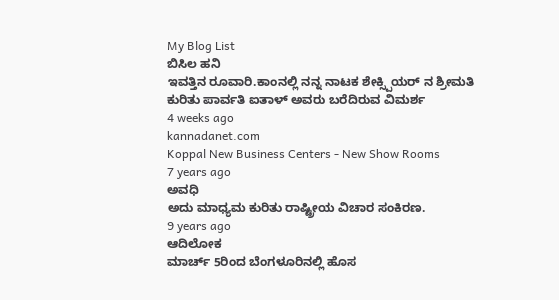My Blog List
ಬಿಸಿಲ ಹನಿ
ಇವತ್ತಿನ ರೂವಾರಿ.ಕಾಂನಲ್ಲಿ ನನ್ನ ನಾಟಕ ಶೇಕ್ಸ್ಪಿಯರ್ ನ ಶ್ರೀಮತಿ ಕುರಿತು ಪಾರ್ವತಿ ಐತಾಳ್ ಅವರು ಬರೆದಿರುವ ವಿಮರ್ಶ
4 weeks ago
kannadanet.com
Koppal New Business Centers - New Show Rooms
7 years ago
ಅವಧಿ
ಅದು ಮಾಧ್ಯಮ ಕುರಿತು ರಾಷ್ಟ್ರೀಯ ವಿಚಾರ ಸಂಕಿರಣ.
9 years ago
ಆದಿಲೋಕ
ಮಾರ್ಚ್ 5ರಿಂದ ಬೆಂಗಳೂರಿನಲ್ಲಿ ಹೊಸ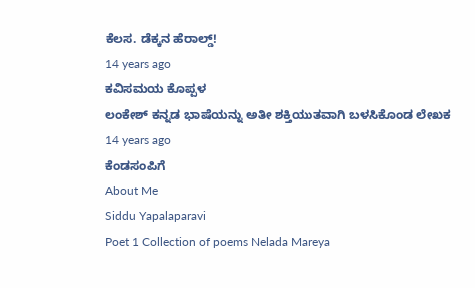ಕೆಲಸ. ಡೆಕ್ಕನ ಹೆರಾಲ್ಡ್!
14 years ago
ಕವಿಸಮಯ ಕೊಪ್ಪಳ
ಲಂಕೇಶ್ ಕನ್ನಡ ಭಾಷೆಯನ್ನು ಅತೀ ಶಕ್ತಿಯುತವಾಗಿ ಬಳಸಿಕೊಂಡ ಲೇಖಕ
14 years ago
ಕೆಂಡಸಂಪಿಗೆ
About Me
Siddu Yapalaparavi
Poet 1 Collection of poems Nelada Mareya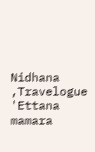Nidhana ,Travelogue 'Ettana mamara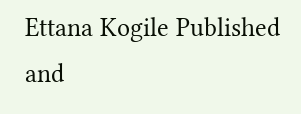Ettana Kogile Published and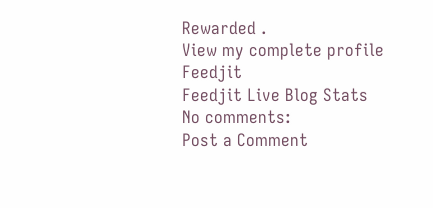Rewarded .
View my complete profile
Feedjit
Feedjit Live Blog Stats
No comments:
Post a Comment